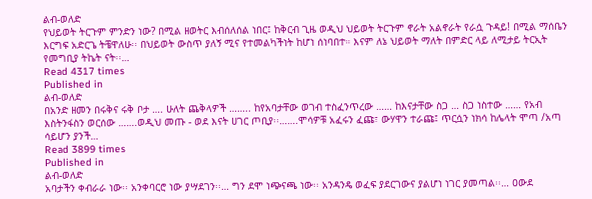ልብ-ወለድ
የህይወት ትርጉም ምንድን ነው? በሚል ዘወትር እብሰለሰል ነበር፤ ከቅርብ ጊዜ ወዲህ ህይወት ትርጉም ኖራት አልኖራት የራሷ ጉዳይ! በሚል ማሰቤን እርግፍ አድርጌ ትቼዋለሁ፡፡ በህይወት ውስጥ ያለኝ ሚና የተመልካችነት ከሆነ ሰነባበተ። እናም ለኔ ህይወት ማለት በምድር ላይ ለሚታይ ትርኢት የመግቢያ ትኬት ናት፡፡…
Read 4317 times
Published in
ልብ-ወለድ
በአንድ ዘመን በሩቅና ሩቅ ቦታ …. ሁለት ጨቅላዎች …….. ከየአባታቸው ወገብ ተስፈንጥረው …… ከእናታቸው ስጋ … ስጋ ነስተው …… የአብ እስትንፋስን ወርሰው …….ወዲህ መጡ - ወደ እናት ሀገር ጦቢያ፡፡…….ሞሳዎቹ አፈሩን ፈጩ፣ ውሃዋን ተራጩ፤ ጥርሷን ነክሳ ከሌላት ሞጣ /አጣ ሳይሆን ያንች…
Read 3899 times
Published in
ልብ-ወለድ
አባታችን ቀብራራ ነው፡፡ አንቀባርሮ ነው ያሣደገን፡፡… ግን ደሞ ነጭናጫ ነው፡፡ አንዳንዴ ወፈፍ ያደርገውና ያልሆነ ነገር ያመጣል፡፡… ዐውደ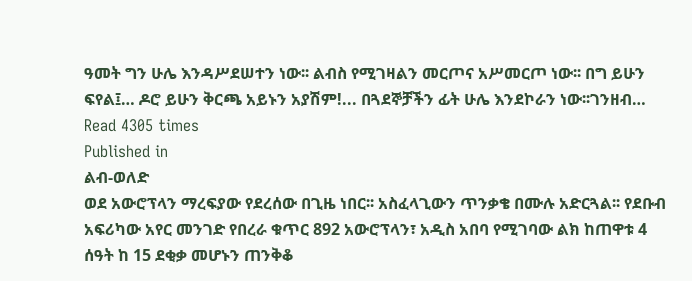ዓመት ግን ሁሌ እንዳሥደሠተን ነው፡፡ ልብስ የሚገዛልን መርጦና አሥመርጦ ነው፡፡ በግ ይሁን ፍየል፤… ዶሮ ይሁን ቅርጫ አይኑን አያሽም!... በጓደኞቻችን ፊት ሁሌ እንደኮራን ነው፡፡ገንዘብ…
Read 4305 times
Published in
ልብ-ወለድ
ወደ አውሮፕላን ማረፍያው የደረሰው በጊዜ ነበር፡፡ አስፈላጊውን ጥንቃቄ በሙሉ አድርጓል፡፡ የደቡብ አፍሪካው አየር መንገድ የበረራ ቁጥር 892 አውሮፕላን፣ አዲስ አበባ የሚገባው ልክ ከጠዋቱ 4 ሰዓት ከ 15 ደቂቃ መሆኑን ጠንቅቆ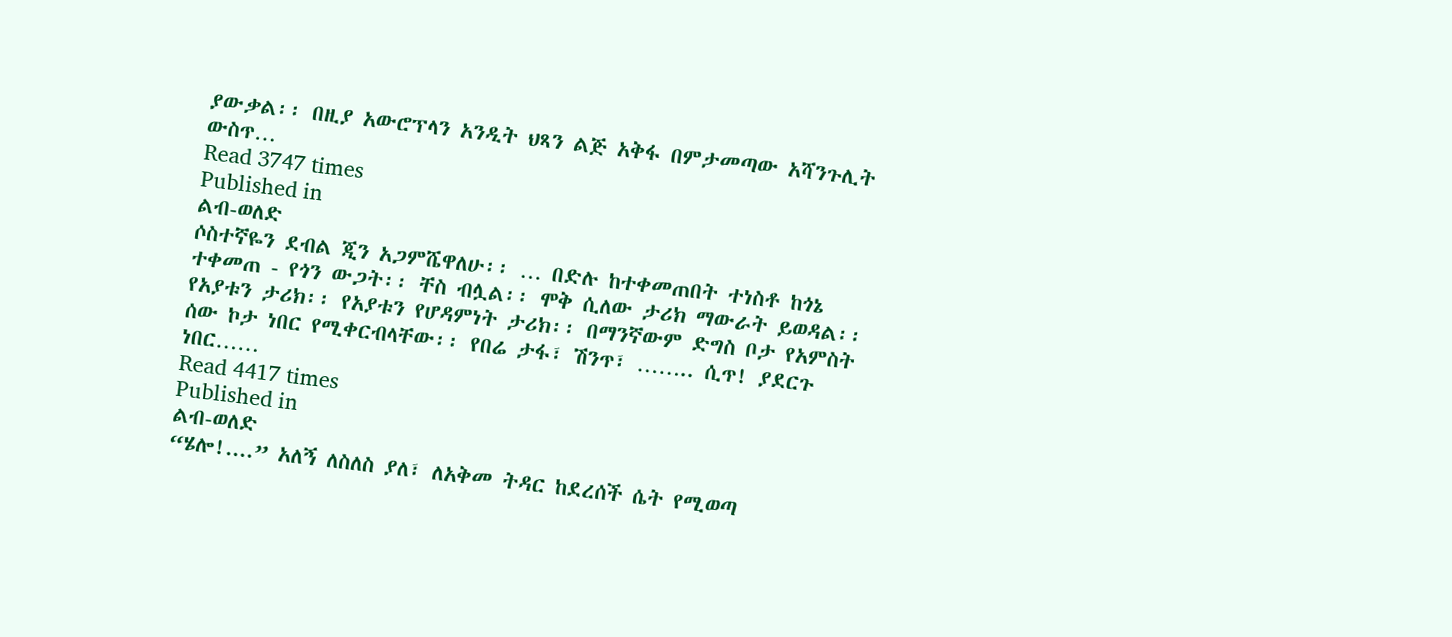ያውቃል፡፡ በዚያ አውሮፕላን አንዲት ህጻን ልጅ አቅፋ በምታመጣው አሻንጉሊት ውስጥ…
Read 3747 times
Published in
ልብ-ወለድ
ሶስተኛዬን ደብል ጂን አጋምሼዋለሁ፡፡ … በድሉ ከተቀመጠበት ተነስቶ ከጎኔ ተቀመጠ - የጎን ውጋት፡፡ ቸስ ብሏል፡፡ ሞቅ ሲለው ታሪክ ማውራት ይወዳል፡፡ የአያቱን ታሪክ፡፡ የአያቱን የሆዳምነት ታሪክ፡፡ በማንኛውም ድግስ ቦታ የአምስት ሰው ኮታ ነበር የሚቀርብላቸው፡፡ የበሬ ታፋ፣ ሽንጥ፣ …….. ሲጥ! ያደርጉ ነበር……
Read 4417 times
Published in
ልብ-ወለድ
“ሄሎ!....” አለኝ ለስለስ ያለ፣ ለአቅመ ትዳር ከደረሰች ሴት የሚወጣ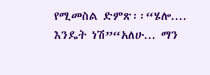የሚመስል ድምጽ፡፡“ሄሎ.... እንዴት ነሽ”“አለሁ... ማን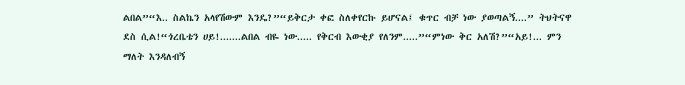ልበል”“እ.. ስልኬን አላየሽውም እንዴ?”“ይቅርታ ቀፎ ስለቀየርኩ ይሆናል፤ ቁጥር ብቻ ነው ያወጣልኝ....” ትህትናዋ ደስ ሲል!“ጎረቤቴን ሀይ!.......ልበል ብዬ ነው..... የቅርብ እውቂያ የለንም.....”“ምነው ቅር አለሽ?”“አይ!... ምን ማለት እንዳለብኝ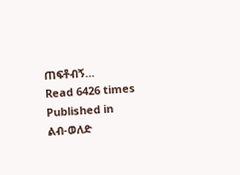ጠፍቶብኝ…
Read 6426 times
Published in
ልብ-ወለድ